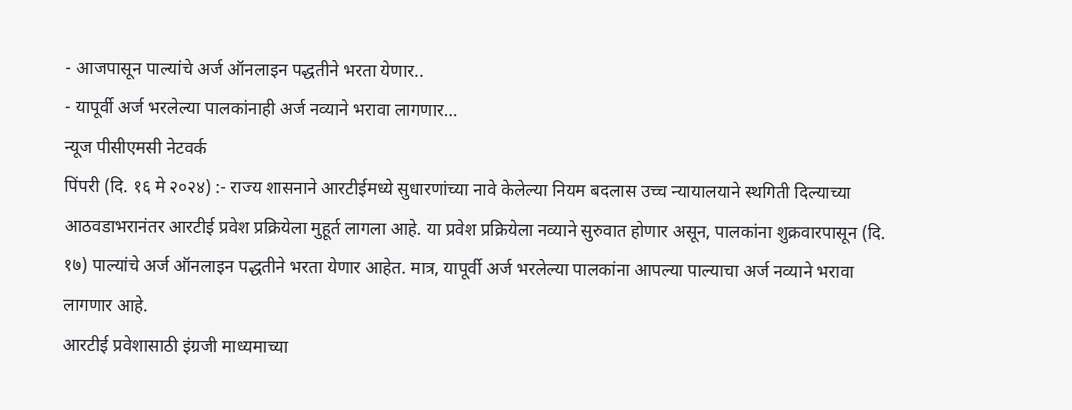- आजपासून पाल्यांचे अर्ज ऑनलाइन पद्धतीने भरता येणार..
- यापूर्वी अर्ज भरलेल्या पालकांनाही अर्ज नव्याने भरावा लागणार…
न्यूज पीसीएमसी नेटवर्क
पिंपरी (दि. १६ मे २०२४) :- राज्य शासनाने आरटीईमध्ये सुधारणांच्या नावे केलेल्या नियम बदलास उच्च न्यायालयाने स्थगिती दिल्याच्या आठवडाभरानंतर आरटीई प्रवेश प्रक्रियेला मुहूर्त लागला आहे. या प्रवेश प्रक्रियेला नव्याने सुरुवात होणार असून, पालकांना शुक्रवारपासून (दि. १७) पाल्यांचे अर्ज ऑनलाइन पद्धतीने भरता येणार आहेत. मात्र, यापूर्वी अर्ज भरलेल्या पालकांना आपल्या पाल्याचा अर्ज नव्याने भरावा लागणार आहे.
आरटीई प्रवेशासाठी इंग्रजी माध्यमाच्या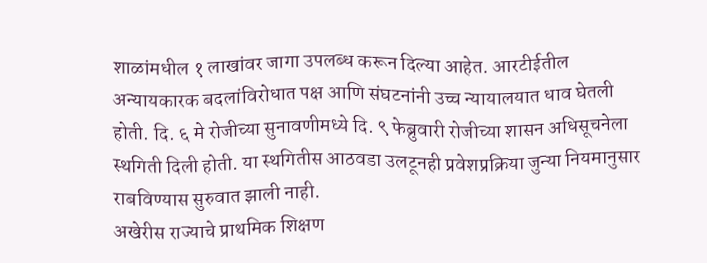शाळांमधील १ लाखांवर जागा उपलब्ध करून दिल्या आहेत. आरटीईतील अन्यायकारक बदलांविरोधात पक्ष आणि संघटनांनी उच्च न्यायालयात धाव घेतली होती. दि. ६ मे रोजीच्या सुनावणीमध्ये दि. ९ फेब्रुवारी रोजीच्या शासन अधिसूचनेला स्थगिती दिली होती. या स्थगितीस आठवडा उलटूनही प्रवेशप्रक्रिया जुन्या नियमानुसार राबविण्यास सुरुवात झाली नाही.
अखेरीस राज्याचे प्राथमिक शिक्षण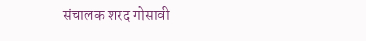संचालक शरद गोसावी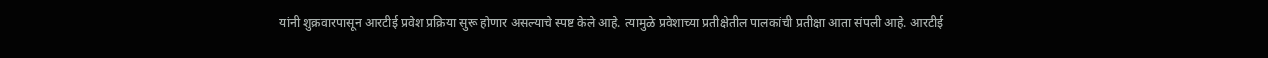यांनी शुक्रवारपासून आरटीई प्रवेश प्रक्रिया सुरू होणार असल्याचे स्पष्ट केले आहे. त्यामुळे प्रवेशाच्या प्रतीक्षेतील पालकांची प्रतीक्षा आता संपली आहे. आरटीई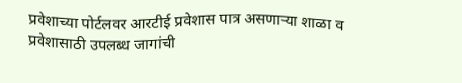प्रवेशाच्या पोर्टलवर आरटीई प्रवेशास पात्र असणाऱ्या शाळा व प्रवेशासाठी उपलब्ध जागांची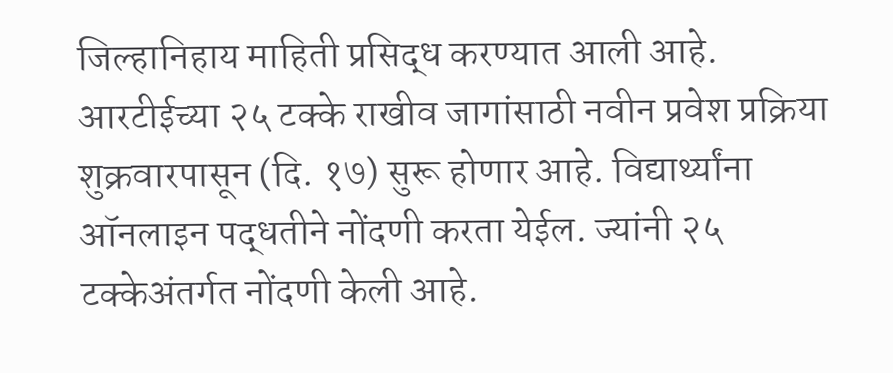जिल्हानिहाय माहिती प्रसिद्ध करण्यात आली आहे.
आरटीईच्या २५ टक्के राखीव जागांसाठी नवीन प्रवेश प्रक्रिया शुक्रवारपासून (दि. १७) सुरू होणार आहे. विद्यार्थ्यांना ऑनलाइन पद्धतीने नोंदणी करता येईल. ज्यांनी २५ टक्केअंतर्गत नोंदणी केली आहे.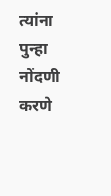त्यांना पुन्हा नोंदणी करणे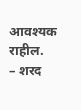आवश्यक राहील.
– शरद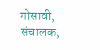गोसावी, संचालक,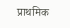प्राथमिक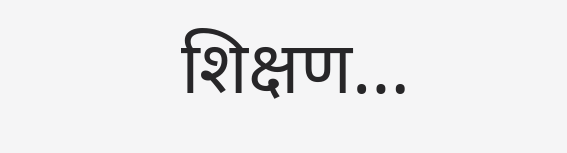शिक्षण…